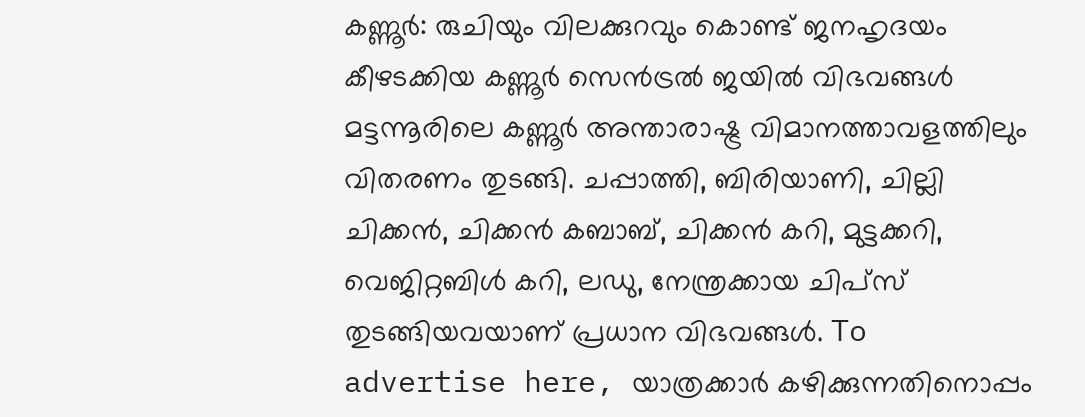കണ്ണൂർ: രുചിയും വിലക്കുറവും കൊണ്ട് ജനഹൃദയം കീഴടക്കിയ കണ്ണൂർ സെൻട്രൽ ജയിൽ വിഭവങ്ങൾ മട്ടന്നൂരിലെ കണ്ണൂർ അന്താരാഷ്ട്ര വിമാനത്താവളത്തിലും വിതരണം തുടങ്ങി. ചപ്പാത്തി, ബിരിയാണി, ചില്ലി ചിക്കൻ, ചിക്കൻ കബാബ്, ചിക്കൻ കറി, മുട്ടക്കറി, വെജിറ്റബിൾ കറി, ലഡു, നേന്ത്രക്കായ ചിപ്സ് തുടങ്ങിയവയാണ് പ്രധാന വിഭവങ്ങൾ. To advertise here, യാത്രക്കാർ കഴിക്കുന്നതിനൊപ്പം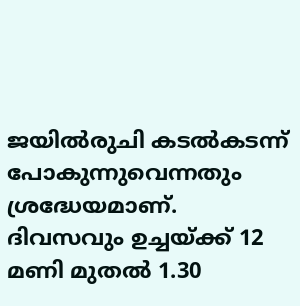ജയിൽരുചി കടൽകടന്ന് പോകുന്നുവെന്നതും ശ്രദ്ധേയമാണ്. ദിവസവും ഉച്ചയ്ക്ക് 12 മണി മുതൽ 1.30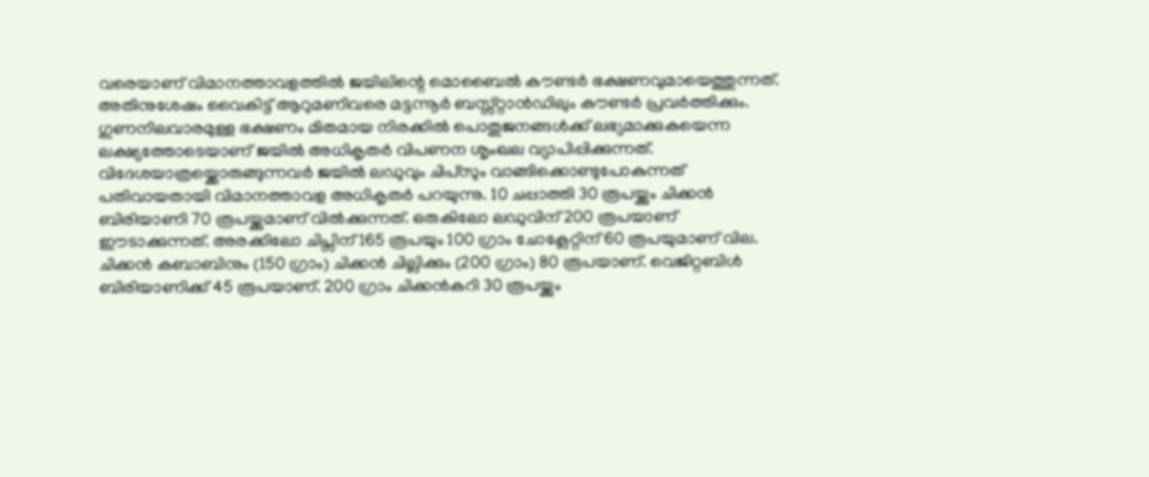വരെയാണ് വിമാനത്താവളത്തിൽ ജയിലിന്റെ മൊബൈൽ കൗണ്ടർ ഭക്ഷണവുമായെത്തുന്നത്. അതിനുശേഷം വൈകിട്ട് ആറുമണിവരെ മട്ടന്നൂർ ബസ്സ്റ്റാൻഡിലും കൗണ്ടർ പ്രവർത്തിക്കും. ഗുണനിലവാരമുള്ള ഭക്ഷണം മിതമായ നിരക്കിൽ പൊതുജനങ്ങൾക്ക് ലഭ്യമാക്കുകയെന്ന ലക്ഷ്യത്തോടെയാണ് ജയിൽ അധികൃതർ വിപണന ശൃംഖല വ്യാപിപ്പിക്കുന്നത്. വിദേശയാത്രയ്ക്കൊരുങ്ങുന്നവർ ജയിൽ ലഡുവും ചിപ്സും വാങ്ങിക്കൊണ്ടുപോകുന്നത് പതിവായതായി വിമാനത്താവള അധികൃതർ പറയുന്നു. 10 ചപ്പാത്തി 30 രൂപയ്ക്കും ചിക്കൻ ബിരിയാണി 70 രൂപയ്ക്കുമാണ് വിൽക്കുന്നത്. ഒരുകിലോ ലഡുവിന് 200 രൂപയാണ് ഈടാക്കുന്നത്. അരക്കിലോ ചിപ്സിന് 165 രൂപയും 100 ഗ്രാം ചോക്ലേറ്റിന് 60 രൂപയുമാണ് വില. ചിക്കൻ കബാബിനും (150 ഗ്രാം) ചിക്കൻ ചില്ലിക്കും (200 ഗ്രാം) 80 രൂപയാണ്. വെജിറ്റബിൾ ബിരിയാണിക്ക് 45 രൂപയാണ്. 200 ഗ്രാം ചിക്കൻകറി 30 രൂപയ്ക്കും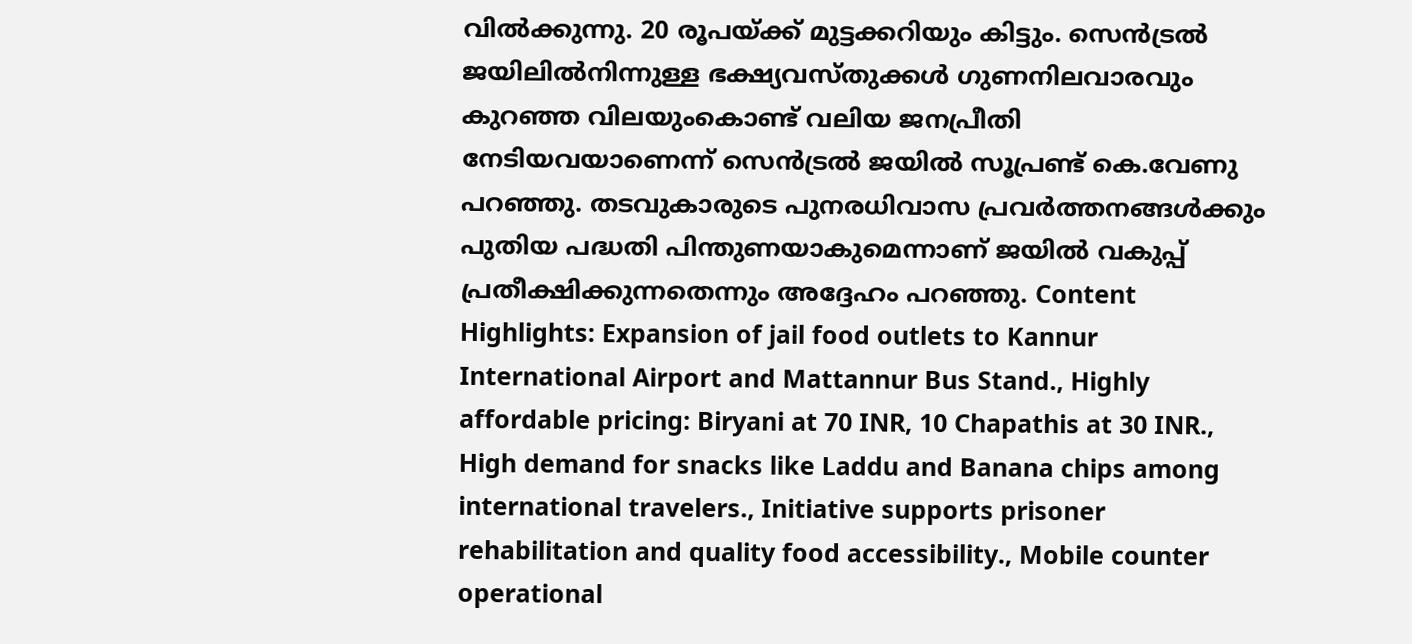വിൽക്കുന്നു. 20 രൂപയ്ക്ക് മുട്ടക്കറിയും കിട്ടും. സെൻട്രൽ ജയിലിൽനിന്നുള്ള ഭക്ഷ്യവസ്തുക്കൾ ഗുണനിലവാരവും കുറഞ്ഞ വിലയുംകൊണ്ട് വലിയ ജനപ്രീതി നേടിയവയാണെന്ന് സെൻട്രൽ ജയിൽ സൂപ്രണ്ട് കെ.വേണു പറഞ്ഞു. തടവുകാരുടെ പുനരധിവാസ പ്രവർത്തനങ്ങൾക്കും പുതിയ പദ്ധതി പിന്തുണയാകുമെന്നാണ് ജയിൽ വകുപ്പ് പ്രതീക്ഷിക്കുന്നതെന്നും അദ്ദേഹം പറഞ്ഞു. Content Highlights: Expansion of jail food outlets to Kannur International Airport and Mattannur Bus Stand., Highly affordable pricing: Biryani at 70 INR, 10 Chapathis at 30 INR., High demand for snacks like Laddu and Banana chips among international travelers., Initiative supports prisoner rehabilitation and quality food accessibility., Mobile counter operational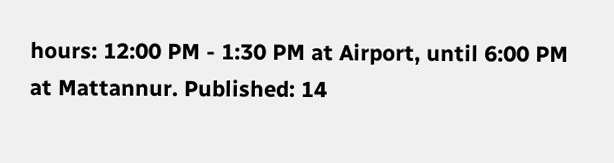hours: 12:00 PM - 1:30 PM at Airport, until 6:00 PM at Mattannur. Published: 14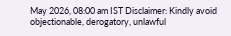May 2026, 08:00 am IST Disclaimer: Kindly avoid objectionable, derogatory, unlawful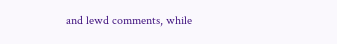and lewd comments, while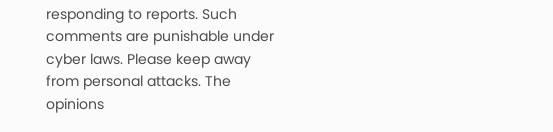responding to reports. Such comments are punishable under cyber laws. Please keep away from personal attacks. The opinions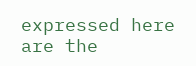expressed here are the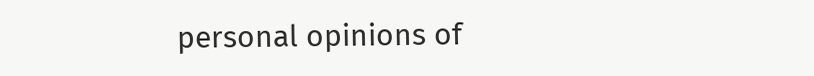personal opinions of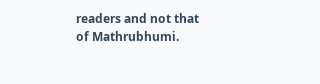readers and not that of Mathrubhumi.